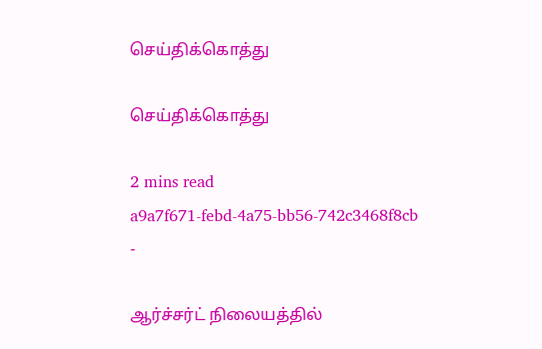செய்திக்கொத்து

செய்திக்கொத்து

2 mins read
a9a7f671-febd-4a75-bb56-742c3468f8cb
-

ஆர்ச்சர்ட் நிலையத்தில்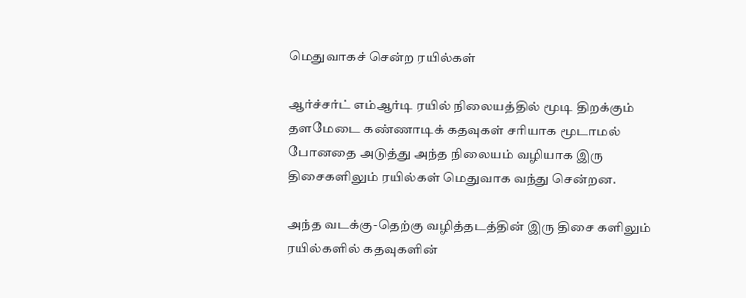மெதுவாகச் சென்ற ரயில்கள்

ஆர்ச்சர்ட் எம்ஆர்டி ரயில் நிலையத்தில் மூடி திறக்கும் தளமேடை கண்ணாடிக் கதவுகள் சரியாக மூடாமல் போனதை அடுத்து அந்த நிலையம் வழியாக இரு திசைகளிலும் ரயில்கள் மெதுவாக வந்து சென்றன.

அந்த வடக்கு-தெற்கு வழித்தடத்தின் இரு திசை களிலும் ரயில்களில் கதவுகளின்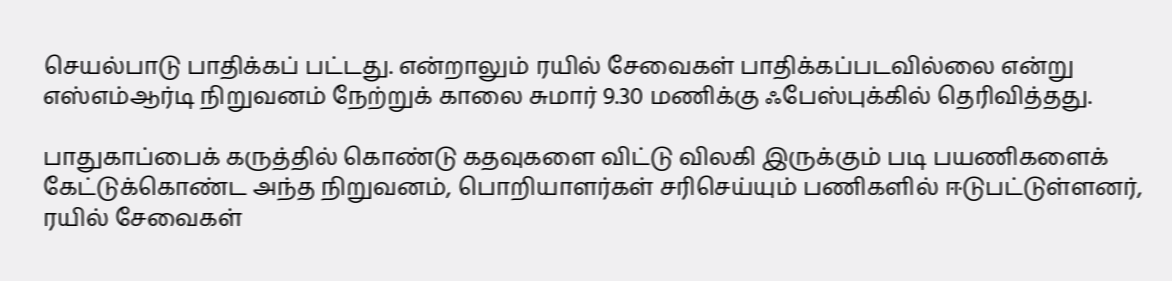செயல்பாடு பாதிக்கப் பட்டது. என்றாலும் ரயில் சேவைகள் பாதிக்கப்படவில்லை என்று எஸ்எம்ஆர்டி நிறுவனம் நேற்றுக் காலை சுமார் 9.30 மணிக்கு ஃபேஸ்புக்கில் தெரிவித்தது.

பாதுகாப்பைக் கருத்தில் கொண்டு கதவுகளை விட்டு விலகி இருக்கும் படி பயணிகளைக் கேட்டுக்கொண்ட அந்த நிறுவனம், பொறியாளர்கள் சரிசெய்யும் பணிகளில் ஈடுபட்டுள்ளனர், ரயில் சேவைகள்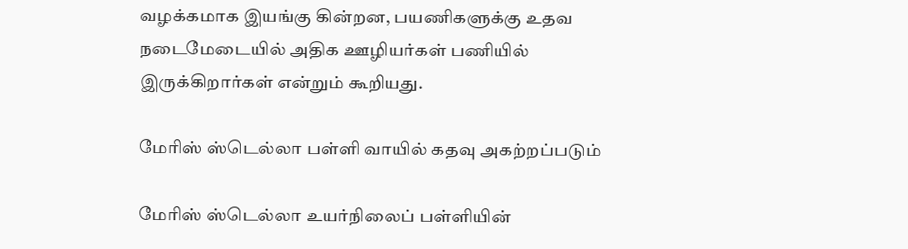வழக்கமாக இயங்கு கின்றன, பயணிகளுக்கு உதவ நடைமேடையில் அதிக ஊழியர்கள் பணியில் இருக்கிறார்கள் என்றும் கூறியது.

மேரிஸ் ஸ்டெல்லா பள்ளி வாயில் கதவு அகற்றப்படும்

மேரிஸ் ஸ்டெல்லா உயர்நிலைப் பள்ளியின்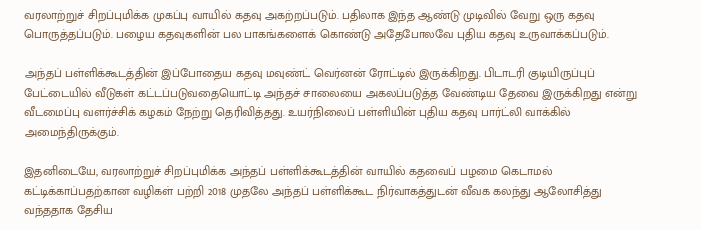வரலாற்றுச் சிறப்புமிக்க முகப்பு வாயில் கதவு அகற்றப்படும். பதிலாக இந்த ஆண்டு முடிவில் வேறு ஒரு கதவு பொருத்தப்படும். பழைய கதவுகளின் பல பாகங்களைக் கொண்டு அதேபோலவே புதிய கதவு உருவாக்கப்படும்.

அந்தப் பள்ளிக்கூடத்தின் இப்போதைய கதவு மவுண்ட் வெர்னன் ரோட்டில் இருக்கிறது. பிடாடரி குடியிருப்புப் பேட்டையில் வீடுகள் கட்டப்படுவதையொட்டி அந்தச் சாலையை அகலப்படுத்த வேண்டிய தேவை இருக்கிறது என்று வீடமைப்பு வளர்ச்சிக் கழகம் நேற்று தெரிவித்தது. உயர்நிலைப் பள்ளியின் புதிய கதவு பார்ட்லி வாக்கில் அமைந்திருக்கும்.

இதனிடையே, வரலாற்றுச் சிறப்புமிக்க அந்தப் பள்ளிக்கூடத்தின் வாயில் கதவைப் பழமை கெடாமல் கட்டிக்காப்பதற்கான வழிகள் பற்றி 2018 முதலே அந்தப் பள்ளிக்கூட நிர்வாகத்துடன் வீவக கலந்து ஆலோசித்து வந்ததாக தேசிய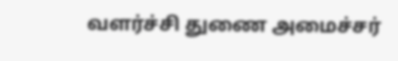வளர்ச்சி துணை அமைச்சர்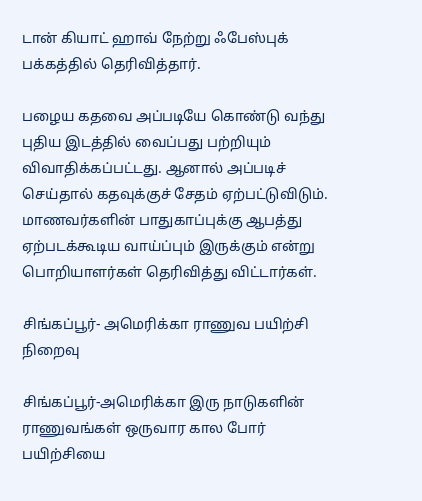டான் கியாட் ஹாவ் நேற்று ஃபேஸ்புக் பக்கத்தில் தெரிவித்தார்.

பழைய கதவை அப்படியே கொண்டு வந்து புதிய இடத்தில் வைப்பது பற்றியும் விவாதிக்கப்பட்டது. ஆனால் அப்படிச் செய்தால் கதவுக்குச் சேதம் ஏற்பட்டுவிடும். மாணவர்களின் பாதுகாப்புக்கு ஆபத்து ஏற்படக்கூடிய வாய்ப்பும் இருக்கும் என்று பொறியாளர்கள் தெரிவித்து விட்டார்கள்.

சிங்கப்பூர்- அமெரிக்கா ராணுவ பயிற்சி நிறைவு

சிங்கப்பூர்-அமெரிக்கா இரு நாடுகளின் ராணுவங்கள் ஒருவார கால போர் பயிற்சியை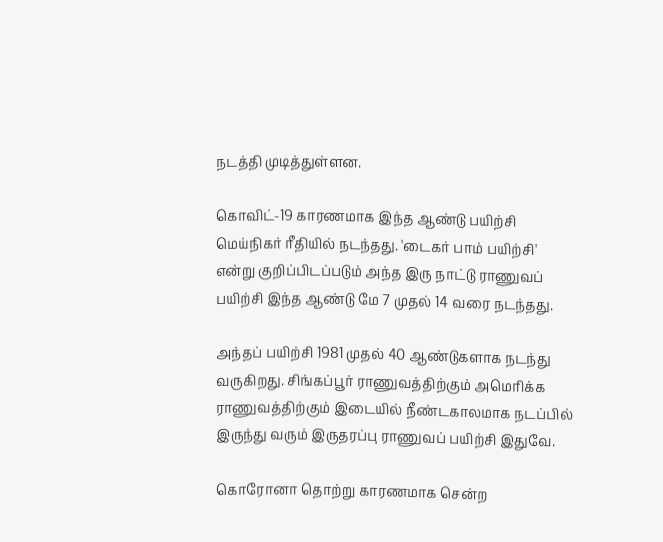நடத்தி முடித்துள்ளன.

கொவிட்-19 காரணமாக இந்த ஆண்டு பயிற்சி மெய்நிகர் ரீதியில் நடந்தது. 'டைகர் பாம் பயிற்சி' என்று குறிப்பிடப்படும் அந்த இரு நாட்டு ராணுவப் பயிற்சி இந்த ஆண்டு மே 7 முதல் 14 வரை நடந்தது.

அந்தப் பயிற்சி 1981 முதல் 40 ஆண்டுகளாக நடந்து வருகிறது. சிங்கப்பூர் ராணுவத்திற்கும் அமெரிக்க ராணுவத்திற்கும் இடையில் நீண்டகாலமாக நடப்பில் இருந்து வரும் இருதரப்பு ராணுவப் பயிற்சி இதுவே.

கொரோனா தொற்று காரணமாக சென்ற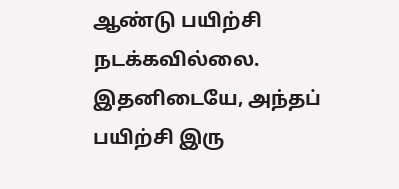ஆண்டு பயிற்சி நடக்கவில்லை. இதனிடையே, அந்தப் பயிற்சி இரு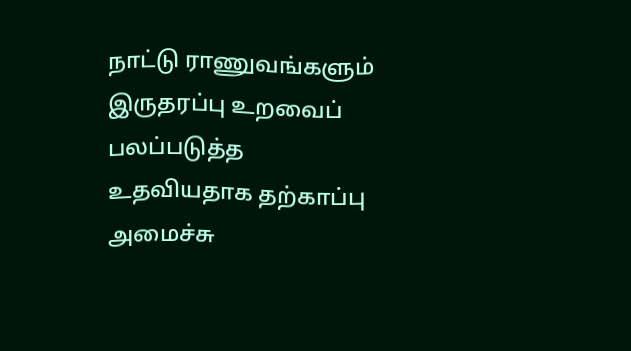நாட்டு ராணுவங்களும் இருதரப்பு உறவைப் பலப்படுத்த உதவியதாக தற்காப்பு அமைச்சு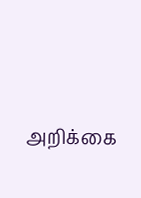அறிக்கை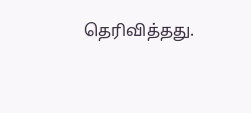தெரிவித்தது.